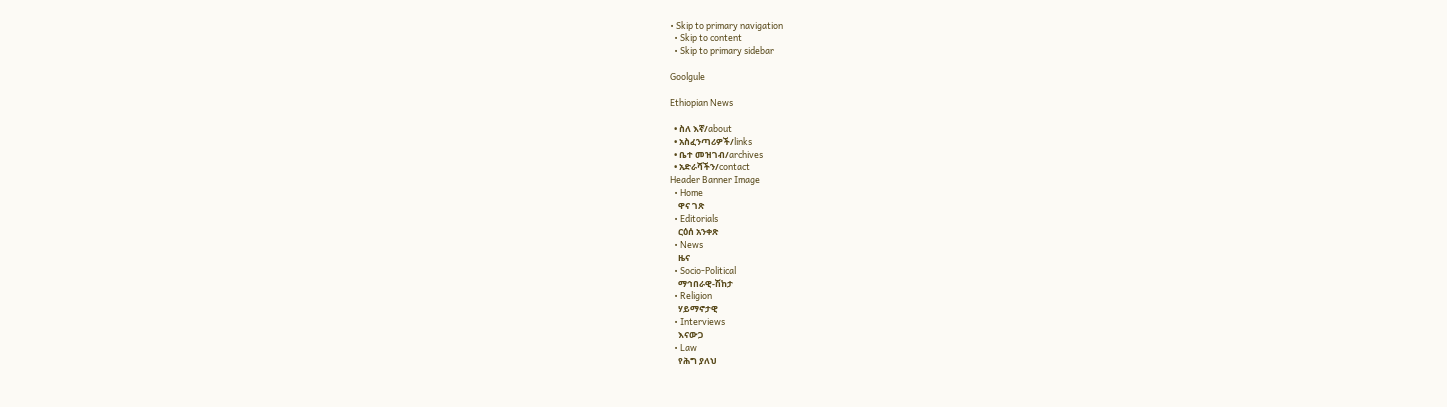• Skip to primary navigation
  • Skip to content
  • Skip to primary sidebar

Goolgule

Ethiopian News

  • ስለ እኛ/about
  • አስፈንጣሪዎች/links
  • ቤተ መዝገብ/archives
  • አድራሻችን/contact
Header Banner Image
  • Home
    ዋና ገጽ
  • Editorials
    ርዕሰ አንቀጽ
  • News
    ዜና
  • Socio-Political
    ማኅበራዊ-ሽከታ
  • Religion
    ሃይማኖታዊ
  • Interviews
    እናውጋ
  • Law
    የሕግ ያለህ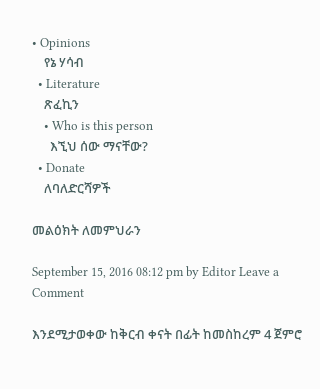• Opinions
    የኔ ሃሳብ
  • Literature
    ጽፈኪን
    • Who is this person
      እኚህ ሰው ማናቸው?
  • Donate
    ለባለድርሻዎች

መልዕክት ለመምህራን

September 15, 2016 08:12 pm by Editor Leave a Comment

እንደሚታወቀው ከቅርብ ቀናት በፊት ከመስከረም 4 ጀምሮ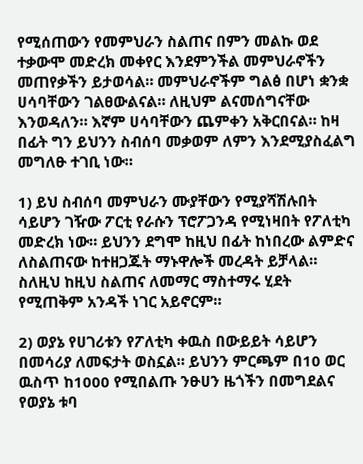የሚሰጠውን የመምህራን ስልጠና በምን መልኩ ወደ ተቃውሞ መድረክ መቀየር እንደምንችል መምህራኖችን መጠየቃችን ይታወሳል። መምህራኖችም ግልፅ በሆነ ቋንቋ ሀሳባቸውን ገልፀውልናል። ለዚህም ልናመሰግናቸው እንወዳለን። እኛም ሀሳባቸውን ጨምቀን አቅርበናል። ከዛ በፊት ግን ይህንን ስብሰባ መቃወም ለምን እንደሚያስፈልግ መግለፁ ተገቢ ነው።

1) ይህ ስብሰባ መምህራን ሙያቸውን የሚያሻሽሉበት ሳይሆን ገዥው ፖርቲ የራሱን ፕሮፖጋንዳ የሚነዛበት የፖለቲካ መድረክ ነው። ይህንን ደግሞ ከዚህ በፊት ከነበረው ልምድና ለስልጠናው ከተዘጋጁት ማኑዋሎች መረዳት ይቻላል። ስለዚህ ከዚህ ስልጠና ለመማር ማስተማሩ ሂደት የሚጠቅም አንዳች ነገር አይኖርም።

2) ወያኔ የሀገሪቱን የፖለቲካ ቀዉስ በውይይት ሳይሆን በመሳሪያ ለመፍታት ወስኗል። ይህንን ምርጫም በ10 ወር ዉስጥ ከ1000 የሚበልጡ ንፁሀን ዜጎችን በመግደልና የወያኔ ቱባ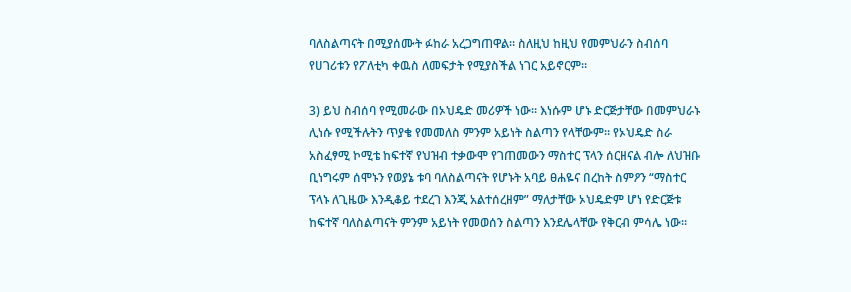ባለስልጣናት በሚያሰሙት ፉከራ አረጋግጠዋል። ስለዚህ ከዚህ የመምህራን ስብሰባ የሀገሪቱን የፖለቲካ ቀዉስ ለመፍታት የሚያስችል ነገር አይኖርም።

3) ይህ ስብሰባ የሚመራው በኦህዴድ መሪዎች ነው። እነሱም ሆኑ ድርጅታቸው በመምህራኑ ሊነሱ የሚችሉትን ጥያቄ የመመለስ ምንም አይነት ስልጣን የላቸውም። የኦህዴድ ስራ አስፈፃሚ ኮሚቴ ከፍተኛ የህዝብ ተቃውሞ የገጠመውን ማስተር ፕላን ሰርዘናል ብሎ ለህዝቡ ቢነግሩም ሰሞኑን የወያኔ ቱባ ባለስልጣናት የሆኑት አባይ ፀሐዬና በረከት ስምዖን “ማስተር ፕላኑ ለጊዜው እንዲቆይ ተደረገ እንጂ አልተሰረዘም” ማለታቸው ኦህዴድም ሆነ የድርጅቱ ከፍተኛ ባለስልጣናት ምንም አይነት የመወሰን ስልጣን እንደሌላቸው የቅርብ ምሳሌ ነው።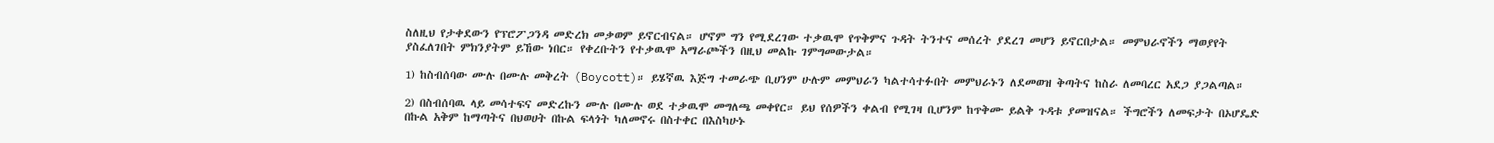ስለዚህ የታቀደውን የፕሮፖጋንዳ መድረክ መቃወም ይኖርብናል። ሆኖም ግን የሚደረገው ተቃዉሞ የጥቅምና ጉዳት ትንተና መሰረት ያደረገ መሆን ይኖርበታል። መምህራኖችን ማወያየት ያስፈለገበት ምክንያትም ይኸው ነበር። የቀረቡትን የተቃዉሞ አማራጮችን በዚህ መልኩ ገምግመውታል።

1) ከስብሰባው ሙሉ በሙሉ መቅረት (Boycott)። ይሄኛዉ እጅግ ተመራጭ ቢሀንም ሁሉም መምህራን ካልተሳተፉበት መምህራኑን ለደመወዝ ቅጣትና ከስራ ለመባረር አደጋ ያጋልጣል።

2) በስብሰባዉ ላይ መሳተፍና መድረኩን ሙሉ በሙሉ ወደ ተቃዉሞ መግለጫ መቀየር። ይህ የሰዎችን ቀልብ የሚገዛ ቢሆንም ከጥቅሙ ይልቅ ጉዳቱ ያመዝናል። ችግሮችን ለመፍታት በኦሆዴድ በኩል አቅም ከማጣትና በህወሀት በኩል ፍላጎት ካለመኖሩ በስተቀር በእስካሁኑ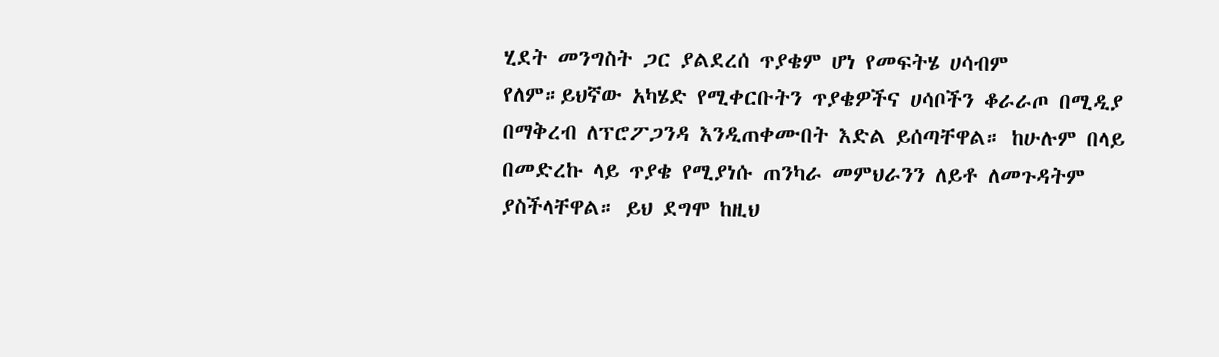ሂደት መንግስት ጋር ያልደረሰ ጥያቄም ሆነ የመፍትሄ ሀሳብም የለም።ይህኛው አካሄድ የሚቀርቡትን ጥያቄዎችና ሀሳቦችን ቆራራጦ በሚዲያ በማቅረብ ለፕሮፖጋንዳ እንዲጠቀሙበት እድል ይሰጣቸዋል። ከሁሉም በላይ በመድረኩ ላይ ጥያቄ የሚያነሱ ጠንካራ መምህራንን ለይቶ ለመጉዳትም ያስችላቸዋል። ይህ ደግሞ ከዚህ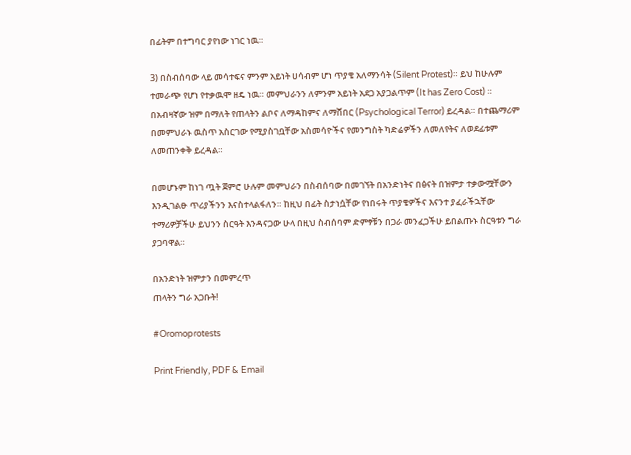በፊትም በተግባር ያየነው ነገር ነዉ።

3) በስብሰባው ላይ መሳተፍና ምንም አይነት ሀሳብም ሆነ ጥያቄ አለማንሳት (Silent Protest)። ይህ ከሁሉም ተመራጭ የሆነ የተቃዉሞ ዘዴ ነዉ። መምህራንን ለምንም አይነት አደጋ አያጋልጥም (It has Zero Cost) ። በአብዛኛው ዝም በማለት የጠላትን ልቦና ለማዳከምና ለማሸበር (Psychological Terror) ይረዳል። በተጨማሪም በመምህራኑ ዉስጥ አስርገው የሚያስገቧቸው አስመሳዮችና የመንግስት ካድሬዎችን ለመለየትና ለወደፊቱም ለመጠንቀቅ ይረዳል።

በመሆኑም ከነገ ጧት ጀምሮ ሁሉም መምህራን በስብሰባው በመገኘት በአንድነትና በፅናት በዝምታ ተቃውሟቸውን እንዲገልፁ ጥሪያችንን እናስተላልፋለን። ከዚህ በፊት ስታነሷቸው የነበሩት ጥያቄዎችና እናንተ ያፈራችኋቸው ተማሪዎቻችሁ ይህንን ስርዓት እንዳናጋው ሁላ በዚህ ስብሰባም ድምፃቹን በጋራ መንፈጋችሁ ይበልጡኑ ስርዓቱን ግራ ያጋባዋል።

በአንድነት ዝምታን በመምረጥ
ጠላትን ግራ አጋቡት!

#Oromoprotests

Print Friendly, PDF & Email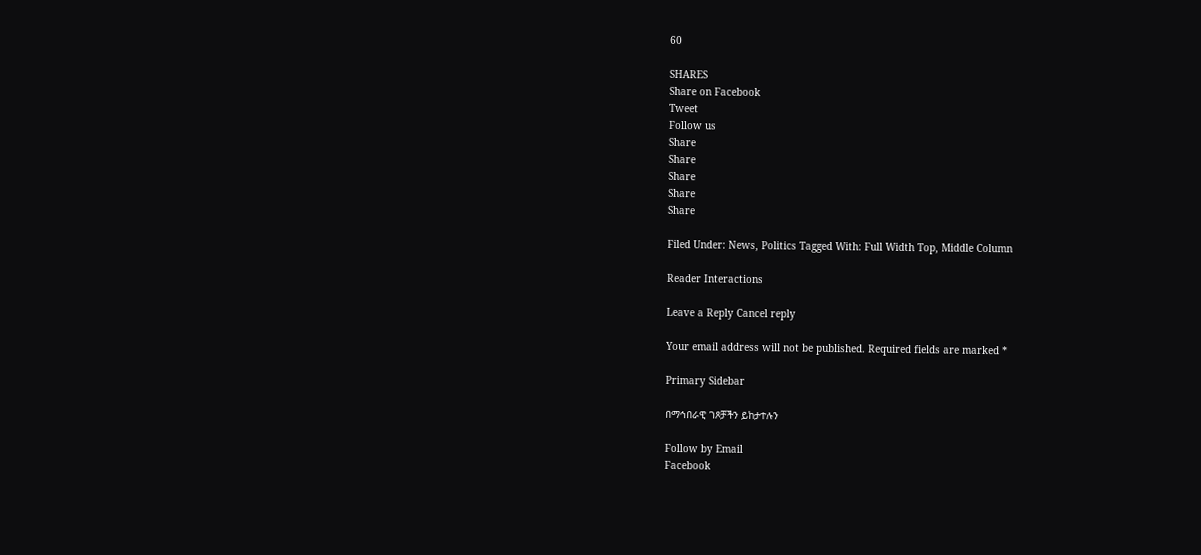60

SHARES
Share on Facebook
Tweet
Follow us
Share
Share
Share
Share
Share

Filed Under: News, Politics Tagged With: Full Width Top, Middle Column

Reader Interactions

Leave a Reply Cancel reply

Your email address will not be published. Required fields are marked *

Primary Sidebar

በማኅበራዊ ገጾቻችን ይከታተሉን

Follow by Email
Facebook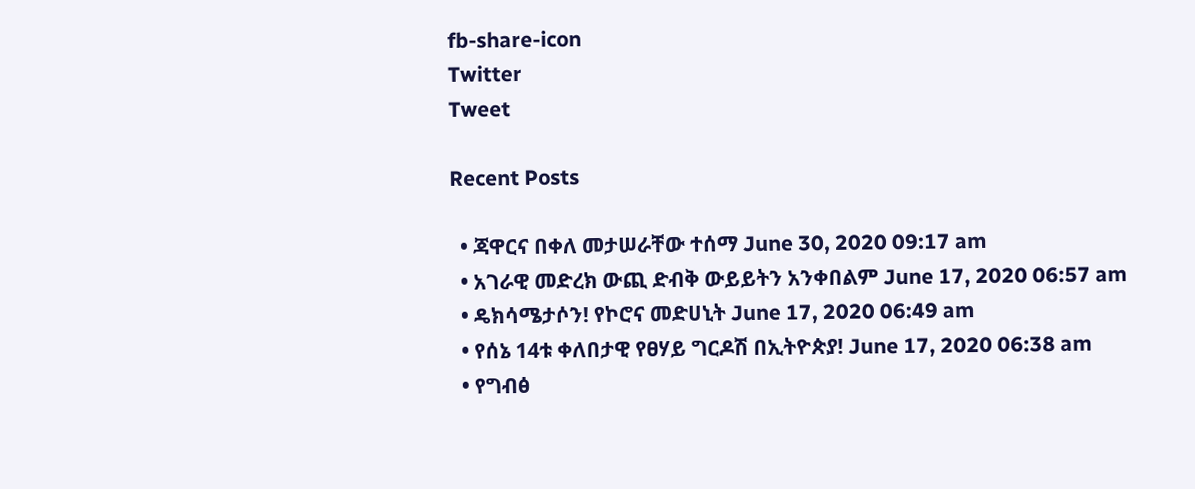fb-share-icon
Twitter
Tweet

Recent Posts

  • ጃዋርና በቀለ መታሠራቸው ተሰማ June 30, 2020 09:17 am
  • አገራዊ መድረክ ውጪ ድብቅ ውይይትን አንቀበልም June 17, 2020 06:57 am
  • ዴክሳሜታሶን! የኮሮና መድሀኒት June 17, 2020 06:49 am
  • የሰኔ 14ቱ ቀለበታዊ የፀሃይ ግርዶሽ በኢትዮጵያ! June 17, 2020 06:38 am
  • የግብፅ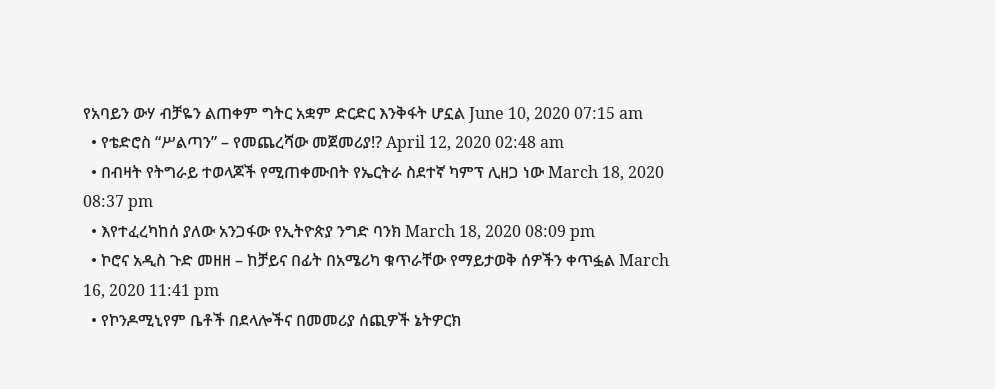የአባይን ውሃ ብቻዬን ልጠቀም ግትር አቋም ድርድር እንቅፋት ሆኗል June 10, 2020 07:15 am
  • የቴድሮስ “ሥልጣን” – የመጨረሻው መጀመሪያ!? April 12, 2020 02:48 am
  • በብዛት የትግራይ ተወላጆች የሚጠቀሙበት የኤርትራ ስደተኛ ካምፕ ሊዘጋ ነው March 18, 2020 08:37 pm
  • እየተፈረካከሰ ያለው አንጋፋው የኢትዮጵያ ንግድ ባንክ March 18, 2020 08:09 pm
  • ኮሮና አዲስ ጉድ መዘዘ – ከቻይና በፊት በአሜሪካ ቁጥራቸው የማይታወቅ ሰዎችን ቀጥፏል March 16, 2020 11:41 pm
  • የኮንዶሚኒየም ቤቶች በደላሎችና በመመሪያ ሰጪዎች ኔትዎርክ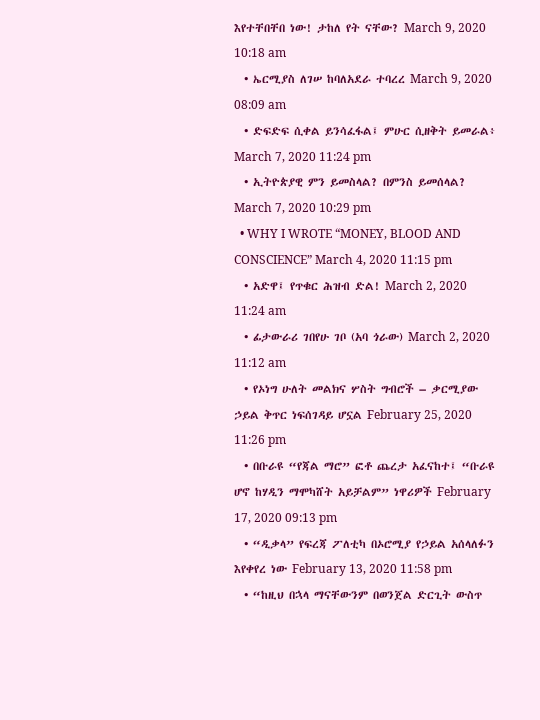እየተቸበቸበ ነው! ታከለ የት ናቸው? March 9, 2020 10:18 am
  • ኤርሚያስ ለገሠ ከባለአደራ ተባረረ March 9, 2020 08:09 am
  • ድፍድፍ ሲቀል ይንሳፈፋል፤ ምሁር ሲዘቅት ይመራል፥ March 7, 2020 11:24 pm
  • ኢትዮጵያዊ ምን ይመስላል? በምንስ ይመሰላል? March 7, 2020 10:29 pm
  • WHY I WROTE “MONEY, BLOOD AND CONSCIENCE” March 4, 2020 11:15 pm
  • አድዋ፤ የጥቁር ሕዝብ ድል! March 2, 2020 11:24 am
  • ፊታውራሪ ገበየሁ ገቦ (አባ ጎራው) March 2, 2020 11:12 am
  • የኦነግ ሁለት መልክና ሦስት ግብሮች – ቃርሚያው ኃይል ቅጥር ነፍሰገዳይ ሆኗል February 25, 2020 11:26 pm
  • በቡራዩ “የጃል ማሮ” ፎቶ ጨረታ አፈናከተ፤ “ቡራዩ ሆኖ ከሃዲን ማሞካሸት አይቻልም” ነዋሪዎች February 17, 2020 09:13 pm
  • “ዲቃላ” የፍረጃ ፖለቲካ በኦሮሚያ የኃይል አሰላለፉን እየቀየረ ነው February 13, 2020 11:58 pm
  • “ከዚህ በኋላ ማናቸውንም በወንጀል ድርጊት ውስጥ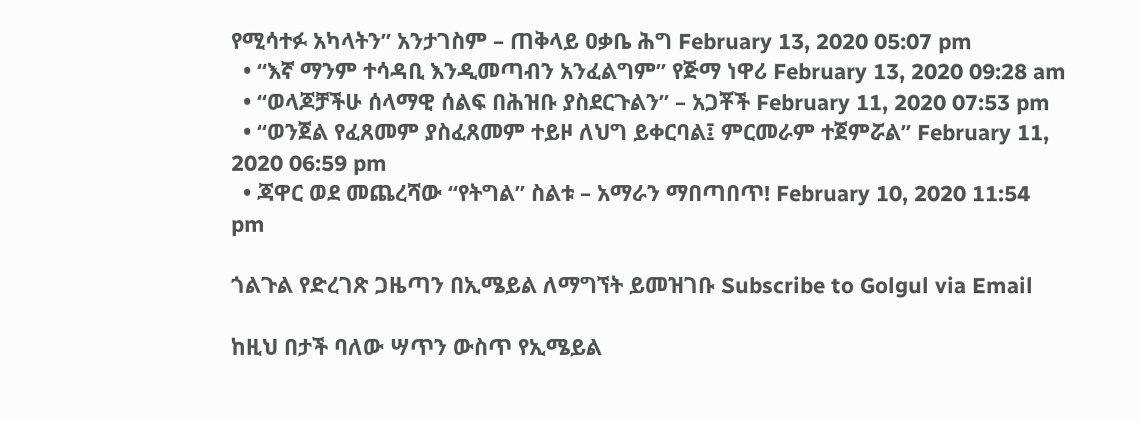የሚሳተፉ አካላትን” አንታገስም – ጠቅላይ ዐቃቤ ሕግ February 13, 2020 05:07 pm
  • “እኛ ማንም ተሳዳቢ እንዲመጣብን አንፈልግም” የጅማ ነዋሪ February 13, 2020 09:28 am
  • “ወላጆቻችሁ ሰላማዊ ሰልፍ በሕዝቡ ያስደርጉልን” – አጋቾች February 11, 2020 07:53 pm
  • “ወንጀል የፈጸመም ያስፈጸመም ተይዞ ለህግ ይቀርባል፤ ምርመራም ተጀምሯል” February 11, 2020 06:59 pm
  • ጃዋር ወደ መጨረሻው “የትግል” ስልቱ – አማራን ማበጣበጥ! February 10, 2020 11:54 pm

ጎልጉል የድረገጽ ጋዜጣን በኢሜይል ለማግኘት ይመዝገቡ Subscribe to Golgul via Email

ከዚህ በታች ባለው ሣጥን ውስጥ የኢሜይል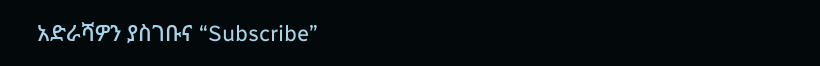አድራሻዎን ያስገቡና “Subscribe”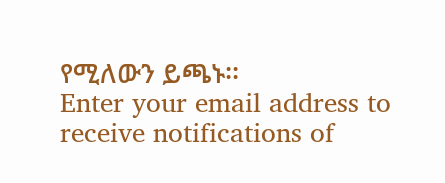የሚለውን ይጫኑ፡፡
Enter your email address to receive notifications of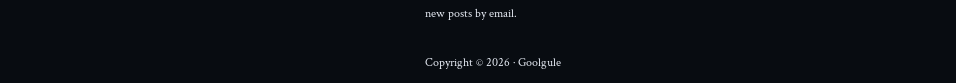new posts by email.

Copyright © 2026 · Goolgule